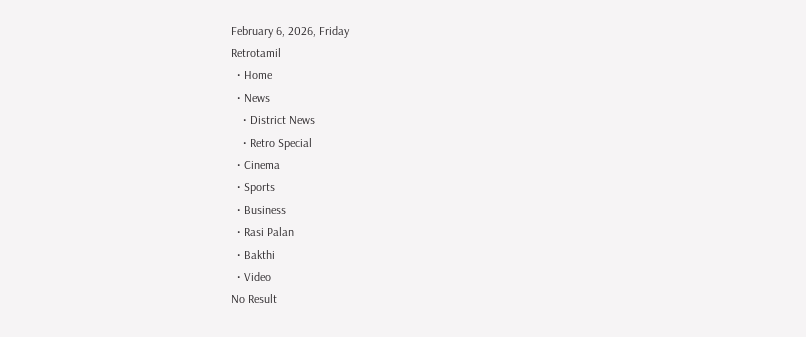February 6, 2026, Friday
Retrotamil
  • Home
  • News
    • District News
    • Retro Special
  • Cinema
  • Sports
  • Business
  • Rasi Palan
  • Bakthi
  • Video
No Result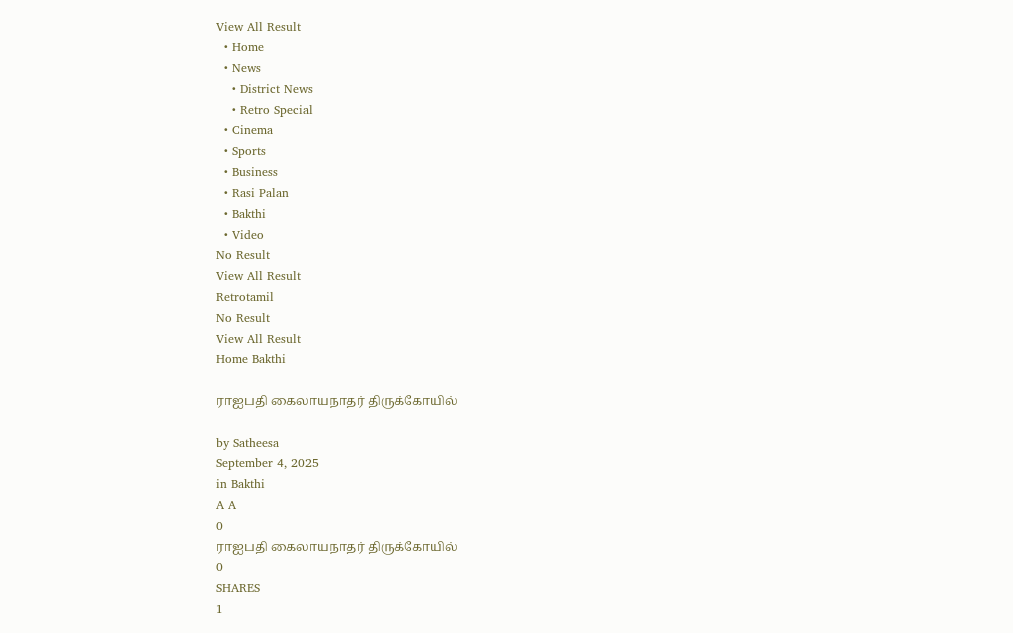View All Result
  • Home
  • News
    • District News
    • Retro Special
  • Cinema
  • Sports
  • Business
  • Rasi Palan
  • Bakthi
  • Video
No Result
View All Result
Retrotamil
No Result
View All Result
Home Bakthi

ராஐபதி கைலாயநாதர் திருக்கோயில்

by Satheesa
September 4, 2025
in Bakthi
A A
0
ராஐபதி கைலாயநாதர் திருக்கோயில்
0
SHARES
1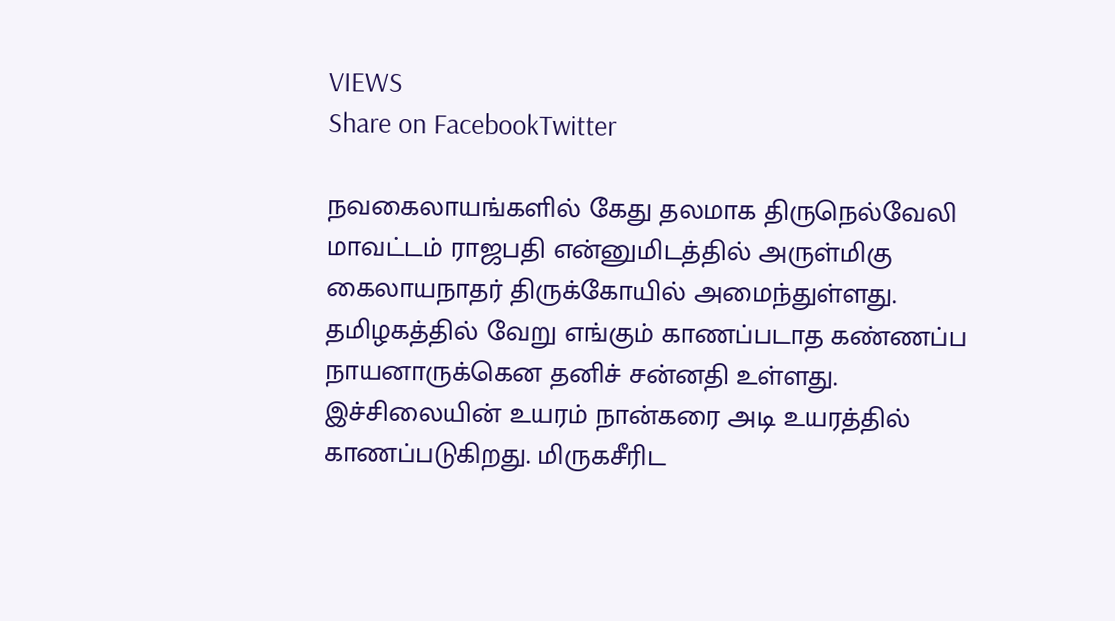VIEWS
Share on FacebookTwitter

நவகைலாயங்களில் கேது தலமாக திருநெல்வேலி மாவட்டம் ராஜபதி என்னுமிடத்தில் அருள்மிகு கைலாயநாதர் திருக்கோயில் அமைந்துள்ளது.
தமிழகத்தில் வேறு எங்கும் காணப்படாத கண்ணப்ப நாயனாருக்கென தனிச் சன்னதி உள்ளது. இச்சிலையின் உயரம் நான்கரை அடி உயரத்தில் காணப்படுகிறது. மிருகசீரிட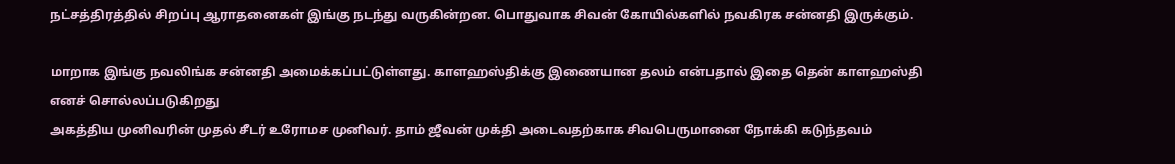நட்சத்திரத்தில் சிறப்பு ஆராதனைகள் இங்கு நடந்து வருகின்றன. பொதுவாக சிவன் கோயில்களில் நவகிரக சன்னதி இருக்கும்.

மாறாக இங்கு நவலிங்க சன்னதி அமைக்கப்பட்டுள்ளது. காளஹஸ்திக்கு இணையான தலம் என்பதால் இதை தென் காளஹஸ்தி எனச் சொல்லப்படுகிறது
அகத்திய முனிவரின் முதல் சீடர் உரோமச முனிவர். தாம் ஜீவன் முக்தி அடைவதற்காக சிவபெருமானை நோக்கி கடுந்தவம்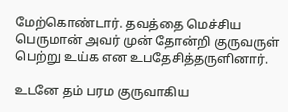மேற்கொண்டார். தவத்தை மெச்சிய பெருமான் அவர் முன் தோன்றி குருவருள் பெற்று உய்க என உபதேசித்தருளினார்.

உடனே தம் பரம குருவாகிய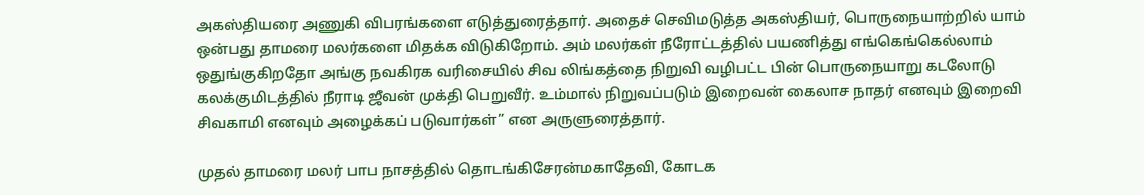அகஸ்தியரை அணுகி விபரங்களை எடுத்துரைத்தார். அதைச் செவிமடுத்த அகஸ்தியர், பொருநையாற்றில் யாம் ஒன்பது தாமரை மலர்களை மிதக்க விடுகிறோம். அம் மலர்கள் நீரோட்டத்தில் பயணித்து எங்கெங்கெல்லாம் ஒதுங்குகிறதோ அங்கு நவகிரக வரிசையில் சிவ லிங்கத்தை நிறுவி வழிபட்ட பின் பொருநையாறு கடலோடு கலக்குமிடத்தில் நீராடி ஜீவன் முக்தி பெறுவீர். உம்மால் நிறுவப்படும் இறைவன் கைலாச நாதர் எனவும் இறைவி சிவகாமி எனவும் அழைக்கப் படுவார்கள்” என அருளுரைத்தார்.

முதல் தாமரை மலர் பாப நாசத்தில் தொடங்கிசேரன்மகாதேவி, கோடக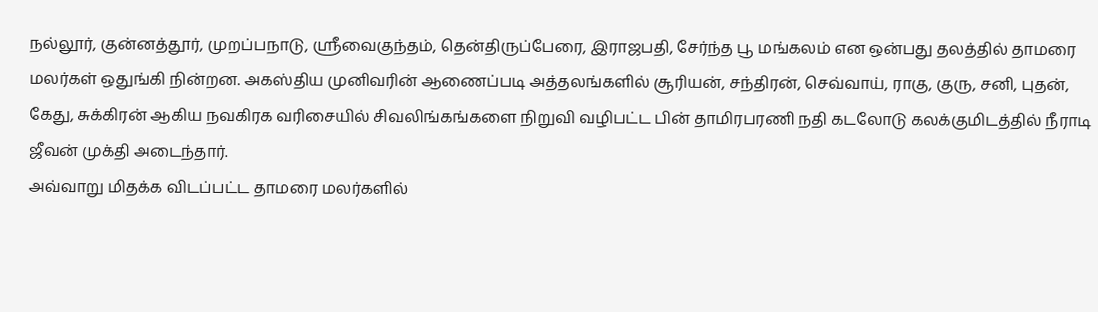நல்லூர், குன்னத்தூர், முறப்பநாடு, ஸ்ரீவைகுந்தம், தென்திருப்பேரை, இராஜபதி, சேர்ந்த பூ மங்கலம் என ஒன்பது தலத்தில் தாமரை மலர்கள் ஒதுங்கி நின்றன. அகஸ்திய முனிவரின் ஆணைப்படி அத்தலங்களில் சூரியன், சந்திரன், செவ்வாய், ராகு, குரு, சனி, புதன், கேது, சுக்கிரன் ஆகிய நவகிரக வரிசையில் சிவலிங்கங்களை நிறுவி வழிபட்ட பின் தாமிரபரணி நதி கடலோடு கலக்குமிடத்தில் நீராடி ஜீவன் முக்தி அடைந்தார்.
அவ்வாறு மிதக்க விடப்பட்ட தாமரை மலர்களில்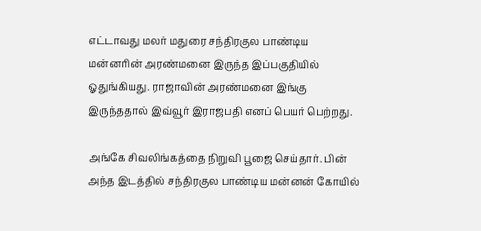எட்டாவது மலர் மதுரை சந்திரகுல பாண்டிய மன்னரின் அரண்மனை இருந்த இப்பகுதியில் ஓதுங்கியது. ராஜாவின் அரண்மனை இங்கு இருந்ததால் இவ்வூர் இராஜபதி எனப் பெயர் பெற்றது.

அங்கே சிவலிங்கத்தை நிறுவி பூஜை செய்தார். பின் அந்த இடத்தில் சந்திரகுல பாண்டிய மன்னன் கோயில்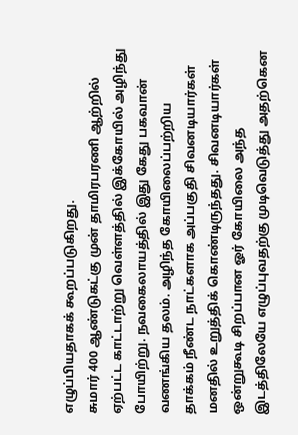எழுப்பியதாகக் கூறப்படுகிறது.
சுமார் 400 ஆண்டுகட்கு முன் தாமிரபரணி ஆற்றில் ஏற்பட்ட காட்டாற்று வெள்ளத்தில் இக்கோயில் அழிந்து போயிற்று. நவகைலாயத்தில் இது கேது பகவான் வணங்கிய தலம். அழிந்த கோயிலைப்பற்றிய தாக்கம் நீண்ட நாட்களாக அப்பகுதி சிவனடியார்கள் மனதில் உறுத்திக் கொண்டிருந்தது. சிவனடியார்கள் ஒன்றுகூடி சிறப்பான ஓர் கோயிலை அந்த இடத்திலேயே எழுப்புவதற்கு முடிவெடுத்து அதற்கென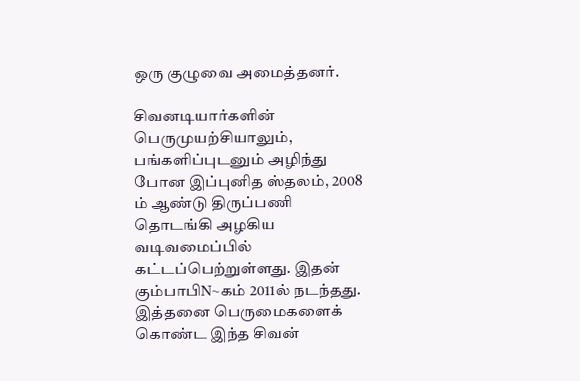ஒரு குழுவை அமைத்தனர்.

சிவனடியார்களின் பெருமுயற்சியாலும், பங்களிப்புடனும் அழிந்து போன இப்புனித ஸ்தலம், 2008 ம் ஆண்டு திருப்பணி தொடங்கி அழகிய வடிவமைப்பில் கட்டப்பெற்றுள்ளது. இதன் கும்பாபிN~கம் 2011ல் நடந்தது. இத்தனை பெருமைகளைக் கொண்ட இந்த சிவன்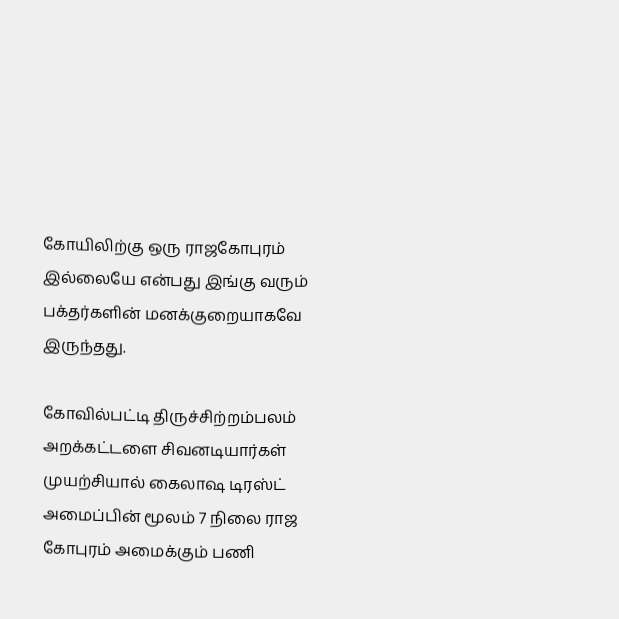கோயிலிற்கு ஒரு ராஜகோபுரம் இல்லையே என்பது இங்கு வரும் பக்தர்களின் மனக்குறையாகவே இருந்தது.

கோவில்பட்டி திருச்சிற்றம்பலம் அறக்கட்டளை சிவனடியார்கள் முயற்சியால் கைலாஷ டிரஸ்ட் அமைப்பின் மூலம் 7 நிலை ராஜ கோபுரம் அமைக்கும் பணி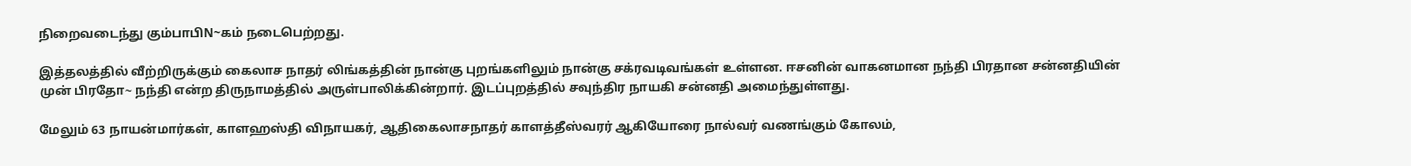நிறைவடைந்து கும்பாபிN~கம் நடைபெற்றது.

இத்தலத்தில் வீற்றிருக்கும் கைலாச நாதர் லிங்கத்தின் நான்கு புறங்களிலும் நான்கு சக்ரவடிவங்கள் உள்ளன. ஈசனின் வாகனமான நந்தி பிரதான சன்னதியின் முன் பிரதோ~ நந்தி என்ற திருநாமத்தில் அருள்பாலிக்கின்றார். இடப்புறத்தில் சவுந்திர நாயகி சன்னதி அமைந்துள்ளது.

மேலும் 63 நாயன்மார்கள், காளஹஸ்தி விநாயகர், ஆதிகைலாசநாதர் காளத்தீஸ்வரர் ஆகியோரை நால்வர் வணங்கும் கோலம்,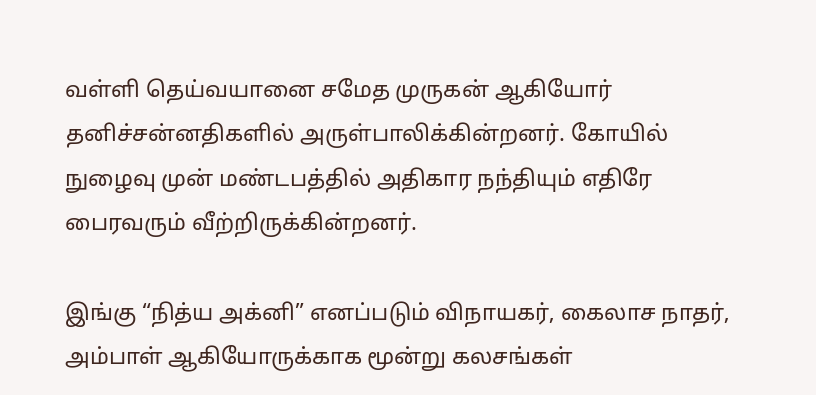வள்ளி தெய்வயானை சமேத முருகன் ஆகியோர் தனிச்சன்னதிகளில் அருள்பாலிக்கின்றனர். கோயில் நுழைவு முன் மண்டபத்தில் அதிகார நந்தியும் எதிரே பைரவரும் வீற்றிருக்கின்றனர்.

இங்கு “நித்ய அக்னி” எனப்படும் விநாயகர், கைலாச நாதர், அம்பாள் ஆகியோருக்காக மூன்று கலசங்கள்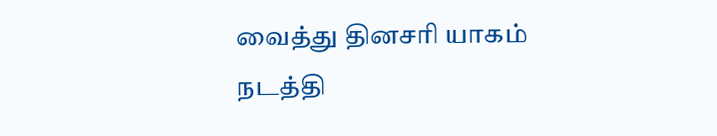வைத்து தினசரி யாகம் நடத்தி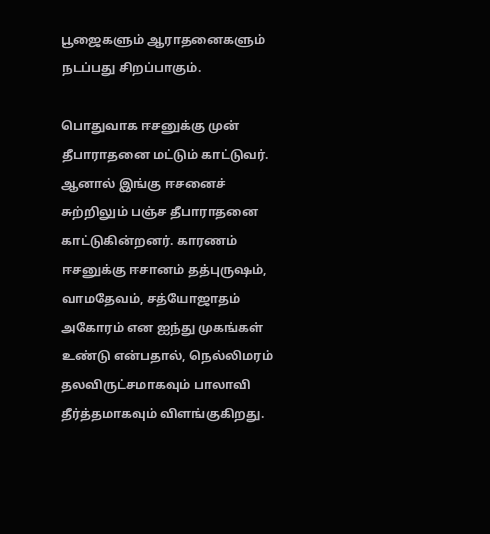பூஜைகளும் ஆராதனைகளும் நடப்பது சிறப்பாகும்.

பொதுவாக ஈசனுக்கு முன் தீபாராதனை மட்டும் காட்டுவர். ஆனால் இங்கு ஈசனைச் சுற்றிலும் பஞ்ச தீபாராதனை காட்டுகின்றனர். காரணம் ஈசனுக்கு ஈசானம் தத்புருஷம், வாமதேவம், சத்யோஜாதம் அகோரம் என ஐந்து முகங்கள் உண்டு என்பதால், நெல்லிமரம் தலவிருட்சமாகவும் பாலாவி தீர்த்தமாகவும் விளங்குகிறது.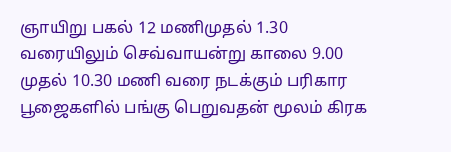ஞாயிறு பகல் 12 மணிமுதல் 1.30 வரையிலும் செவ்வாயன்று காலை 9.00 முதல் 10.30 மணி வரை நடக்கும் பரிகார பூஜைகளில் பங்கு பெறுவதன் மூலம் கிரக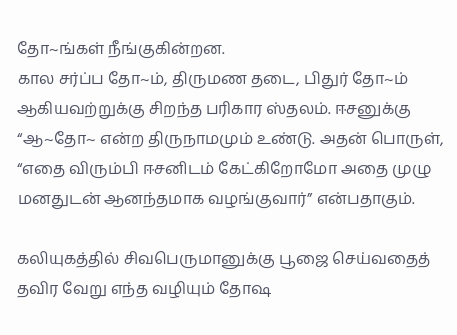தோ~ங்கள் நீங்குகின்றன.
கால சர்ப்ப தோ~ம், திருமண தடை, பிதுர் தோ~ம் ஆகியவற்றுக்கு சிறந்த பரிகார ஸ்தலம். ஈசனுக்கு “ஆ~தோ~ என்ற திருநாமமும் உண்டு. அதன் பொருள், “எதை விரும்பி ஈசனிடம் கேட்கிறோமோ அதை முழு மனதுடன் ஆனந்தமாக வழங்குவார்” என்பதாகும்.

கலியுகத்தில் சிவபெருமானுக்கு பூஜை செய்வதைத் தவிர வேறு எந்த வழியும் தோஷ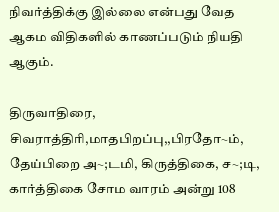நிவர்த்திக்கு இல்லை என்பது வேத ஆகம விதிகளில் காணப்படும் நியதி ஆகும்.

திருவாதிரை, சிவராத்திரி,மாதபிறப்பு,,பிரதோ~ம், தேய்பிறை அ~;டமி, கிருத்திகை, ச~;டி, கார்த்திகை சோம வாரம் அன்று 108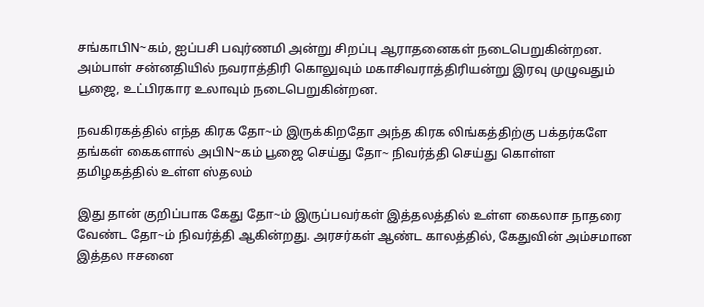சங்காபிN~கம், ஐப்பசி பவுர்ணமி அன்று சிறப்பு ஆராதனைகள் நடைபெறுகின்றன. அம்பாள் சன்னதியில் நவராத்திரி கொலுவும் மகாசிவராத்திரியன்று இரவு முழுவதும் பூஜை, உட்பிரகார உலாவும் நடைபெறுகின்றன.

நவகிரகத்தில் எந்த கிரக தோ~ம் இருக்கிறதோ அந்த கிரக லிங்கத்திற்கு பக்தர்களே தங்கள் கைகளால் அபிN~கம் பூஜை செய்து தோ~ நிவர்த்தி செய்து கொள்ள தமிழகத்தில் உள்ள ஸ்தலம்

இது தான் குறிப்பாக கேது தோ~ம் இருப்பவர்கள் இத்தலத்தில் உள்ள கைலாச நாதரை வேண்ட தோ~ம் நிவர்த்தி ஆகின்றது. அரசர்கள் ஆண்ட காலத்தில், கேதுவின் அம்சமான இத்தல ஈசனை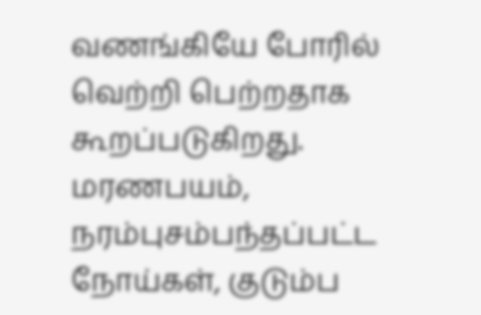வணங்கியே போரில் வெற்றி பெற்றதாக கூறப்படுகிறது. மரணபயம், நரம்புசம்பந்தப்பட்ட நோய்கள், குடும்ப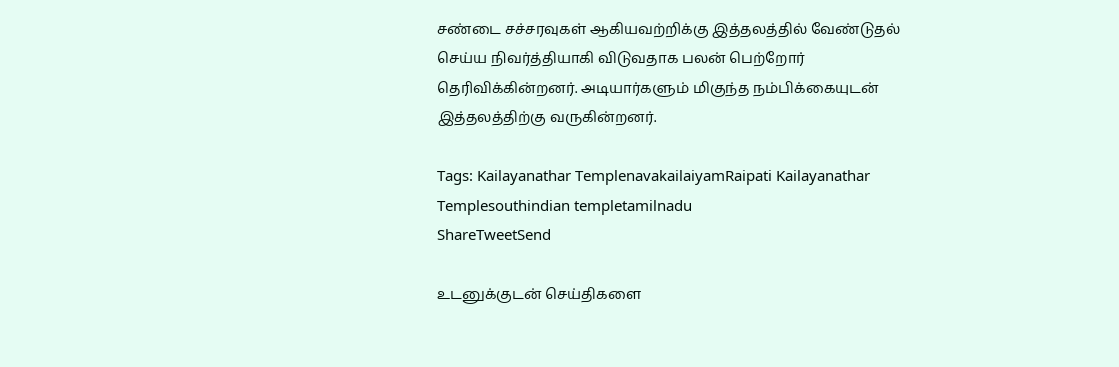சண்டை சச்சரவுகள் ஆகியவற்றிக்கு இத்தலத்தில் வேண்டுதல் செய்ய நிவர்த்தியாகி விடுவதாக பலன் பெற்றோர் தெரிவிக்கின்றனர். அடியார்களும் மிகுந்த நம்பிக்கையுடன் இத்தலத்திற்கு வருகின்றனர்.

Tags: Kailayanathar TemplenavakailaiyamRaipati Kailayanathar Templesouthindian templetamilnadu
ShareTweetSend

உடனுக்குடன் செய்திகளை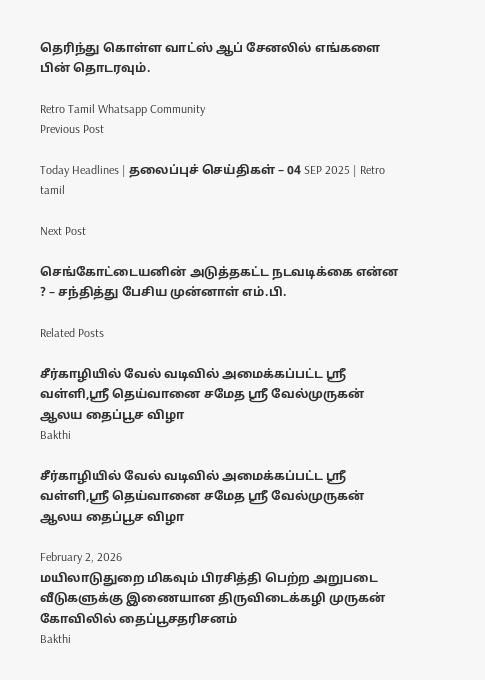தெரிந்து கொள்ள வாட்ஸ் ஆப் சேனலில் எங்களை பின் தொடரவும்.

Retro Tamil Whatsapp Community
Previous Post

Today Headlines | தலைப்புச் செய்திகள் – 04 SEP 2025 | Retro tamil

Next Post

செங்கோட்டையனின் அடுத்தகட்ட நடவடிக்கை என்ன ? – சந்தித்து பேசிய முன்னாள் எம்.பி.

Related Posts

சீர்காழியில் வேல் வடிவில் அமைக்கப்பட்ட ஸ்ரீ வள்ளி,ஸ்ரீ தெய்வானை சமேத ஸ்ரீ வேல்முருகன் ஆலய தைப்பூச விழா
Bakthi

சீர்காழியில் வேல் வடிவில் அமைக்கப்பட்ட ஸ்ரீ வள்ளி,ஸ்ரீ தெய்வானை சமேத ஸ்ரீ வேல்முருகன் ஆலய தைப்பூச விழா

February 2, 2026
மயிலாடுதுறை மிகவும் பிரசித்தி பெற்ற அறுபடை வீடுகளுக்கு இணையான திருவிடைக்கழி முருகன் கோவிலில் தைப்பூசதரிசனம்
Bakthi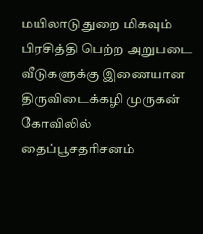மயிலாடுதுறை மிகவும் பிரசித்தி பெற்ற அறுபடை வீடுகளுக்கு இணையான திருவிடைக்கழி முருகன் கோவிலில் தைப்பூசதரிசனம்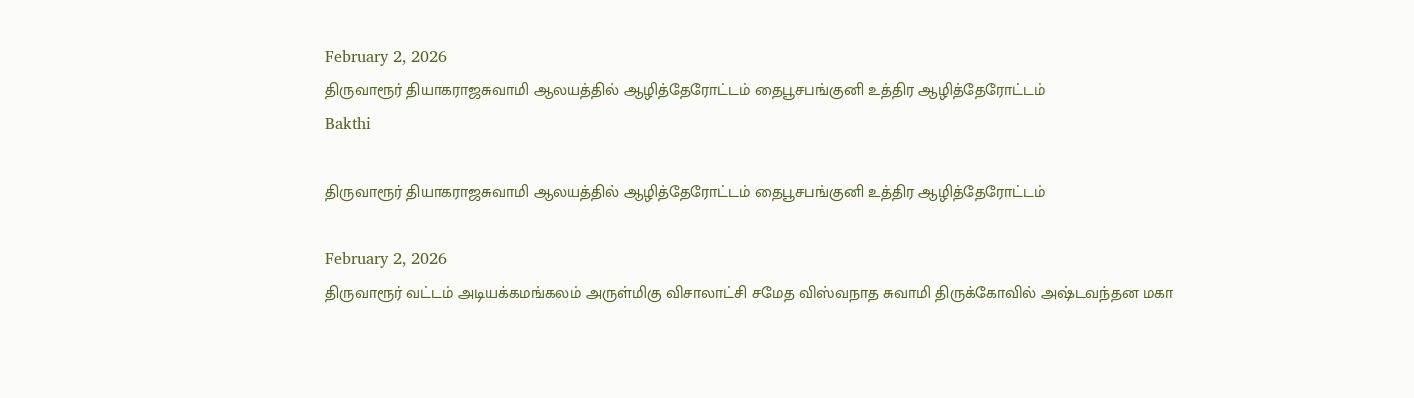February 2, 2026
திருவாரூர் தியாகராஜசுவாமி ஆலயத்தில் ஆழித்தேரோட்டம் தைபூசபங்குனி உத்திர ஆழித்தேரோட்டம்
Bakthi

திருவாரூர் தியாகராஜசுவாமி ஆலயத்தில் ஆழித்தேரோட்டம் தைபூசபங்குனி உத்திர ஆழித்தேரோட்டம்

February 2, 2026
திருவாரூர் வட்டம் அடியக்கமங்கலம் அருள்மிகு விசாலாட்சி சமேத விஸ்வநாத சுவாமி திருக்கோவில் அஷ்டவந்தன மகா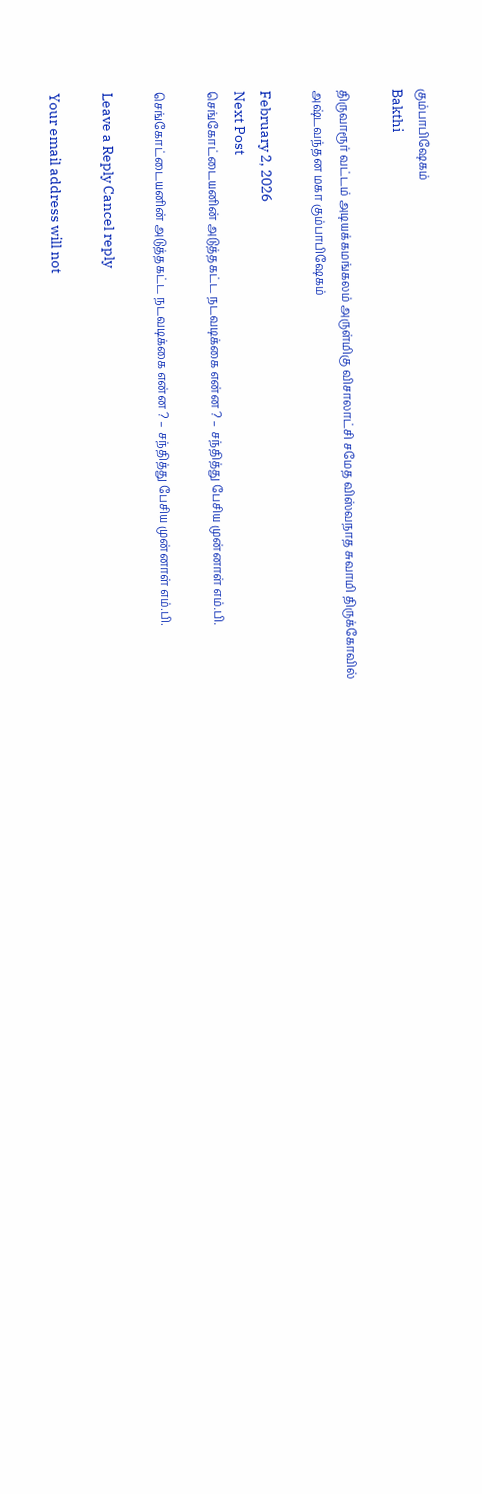கும்பாபிஷேகம்
Bakthi

திருவாரூர் வட்டம் அடியக்கமங்கலம் அருள்மிகு விசாலாட்சி சமேத விஸ்வநாத சுவாமி திருக்கோவில் அஷ்டவந்தன மகா கும்பாபிஷேகம்

February 2, 2026
Next Post
செங்கோட்டையனின் அடுத்தகட்ட நடவடிக்கை என்ன ? – சந்தித்து பேசிய முன்னாள் எம்.பி.

செங்கோட்டையனின் அடுத்தகட்ட நடவடிக்கை என்ன ? – சந்தித்து பேசிய முன்னாள் எம்.பி.

Leave a Reply Cancel reply

Your email address will not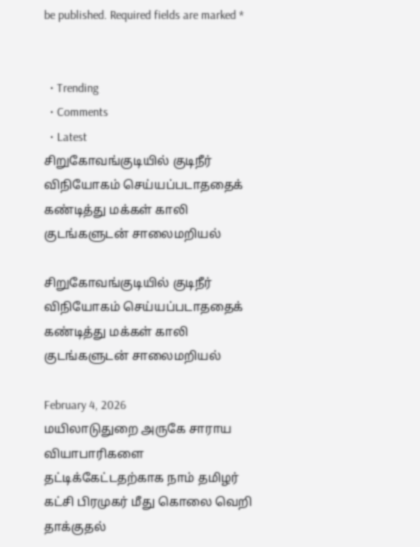be published. Required fields are marked *


  • Trending
  • Comments
  • Latest
சிறுகோவங்குடியில் குடிநீர் விநியோகம் செய்யப்படாததைக் கண்டித்து மக்கள் காலி குடங்களுடன் சாலைமறியல்

சிறுகோவங்குடியில் குடிநீர் விநியோகம் செய்யப்படாததைக் கண்டித்து மக்கள் காலி குடங்களுடன் சாலைமறியல்

February 4, 2026
மயிலாடுதுறை அருகே சாராய வியாபாரிகளை தட்டிக்கேட்டதற்காக நாம் தமிழர் கட்சி பிரமுகர் மீது கொலை வெறி தாக்குதல்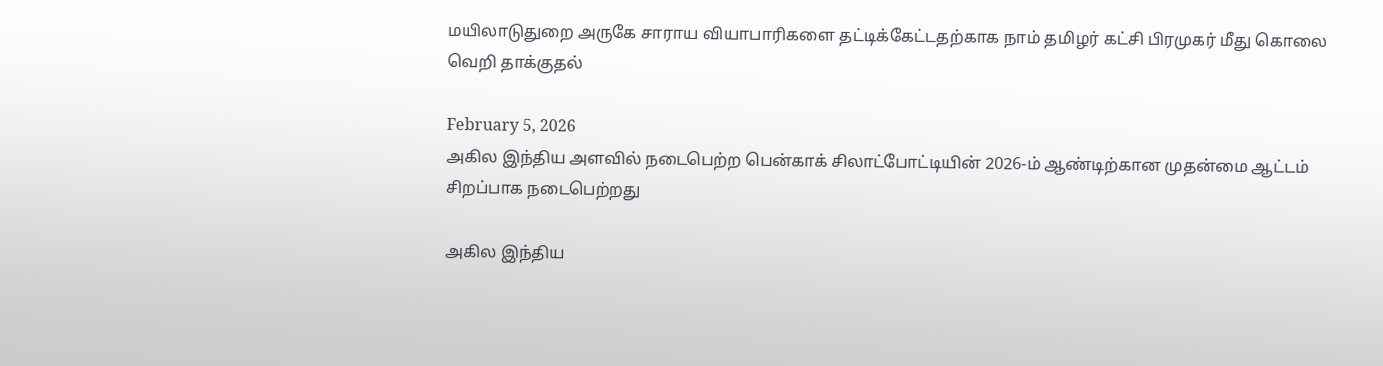மயிலாடுதுறை அருகே சாராய வியாபாரிகளை தட்டிக்கேட்டதற்காக நாம் தமிழர் கட்சி பிரமுகர் மீது கொலை வெறி தாக்குதல்

February 5, 2026
அகில இந்திய அளவில் நடைபெற்ற பென்காக் சிலாட்போட்டியின் 2026-ம் ஆண்டிற்கான முதன்மை ஆட்டம் சிறப்பாக நடைபெற்றது

அகில இந்திய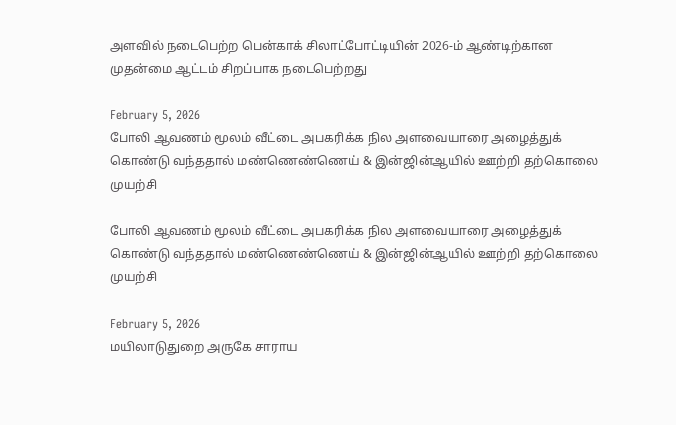அளவில் நடைபெற்ற பென்காக் சிலாட்போட்டியின் 2026-ம் ஆண்டிற்கான முதன்மை ஆட்டம் சிறப்பாக நடைபெற்றது

February 5, 2026
போலி ஆவணம் மூலம் வீட்டை அபகரிக்க நில அளவையாரை அழைத்துக் கொண்டு வந்ததால் மண்ணெண்ணெய் & இன்ஜின்ஆயில் ஊற்றி தற்கொலை முயற்சி

போலி ஆவணம் மூலம் வீட்டை அபகரிக்க நில அளவையாரை அழைத்துக் கொண்டு வந்ததால் மண்ணெண்ணெய் & இன்ஜின்ஆயில் ஊற்றி தற்கொலை முயற்சி

February 5, 2026
மயிலாடுதுறை அருகே சாராய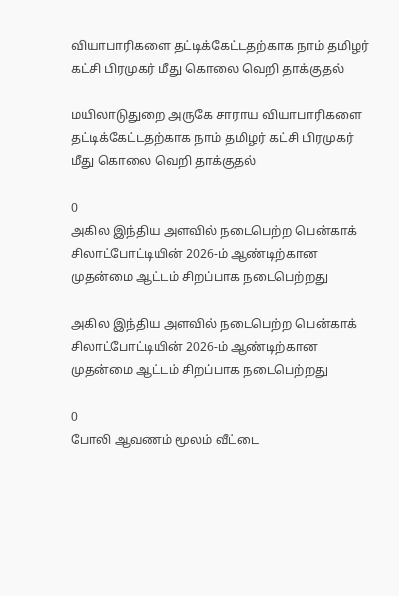வியாபாரிகளை தட்டிக்கேட்டதற்காக நாம் தமிழர் கட்சி பிரமுகர் மீது கொலை வெறி தாக்குதல்

மயிலாடுதுறை அருகே சாராய வியாபாரிகளை தட்டிக்கேட்டதற்காக நாம் தமிழர் கட்சி பிரமுகர் மீது கொலை வெறி தாக்குதல்

0
அகில இந்திய அளவில் நடைபெற்ற பென்காக் சிலாட்போட்டியின் 2026-ம் ஆண்டிற்கான முதன்மை ஆட்டம் சிறப்பாக நடைபெற்றது

அகில இந்திய அளவில் நடைபெற்ற பென்காக் சிலாட்போட்டியின் 2026-ம் ஆண்டிற்கான முதன்மை ஆட்டம் சிறப்பாக நடைபெற்றது

0
போலி ஆவணம் மூலம் வீட்டை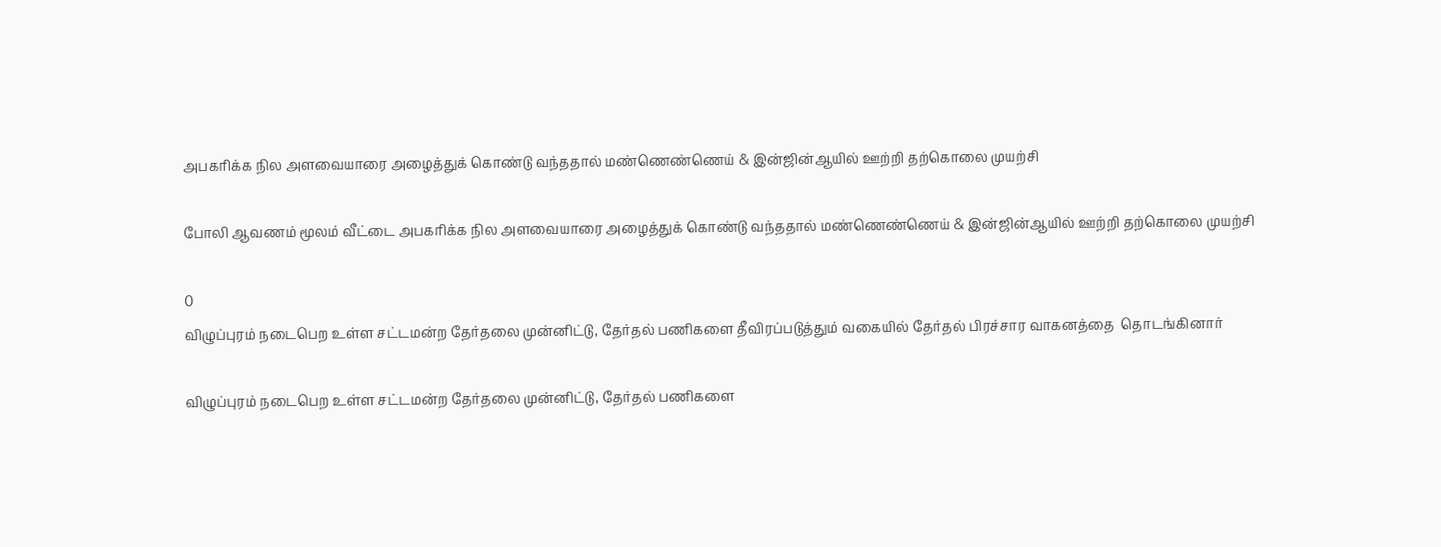அபகரிக்க நில அளவையாரை அழைத்துக் கொண்டு வந்ததால் மண்ணெண்ணெய் & இன்ஜின்ஆயில் ஊற்றி தற்கொலை முயற்சி

போலி ஆவணம் மூலம் வீட்டை அபகரிக்க நில அளவையாரை அழைத்துக் கொண்டு வந்ததால் மண்ணெண்ணெய் & இன்ஜின்ஆயில் ஊற்றி தற்கொலை முயற்சி

0
விழுப்புரம் நடைபெற உள்ள சட்டமன்ற தேர்தலை முன்னிட்டு, தேர்தல் பணிகளை தீவிரப்படுத்தும் வகையில் தேர்தல் பிரச்சார வாகனத்தை  தொடங்கினார்

விழுப்புரம் நடைபெற உள்ள சட்டமன்ற தேர்தலை முன்னிட்டு, தேர்தல் பணிகளை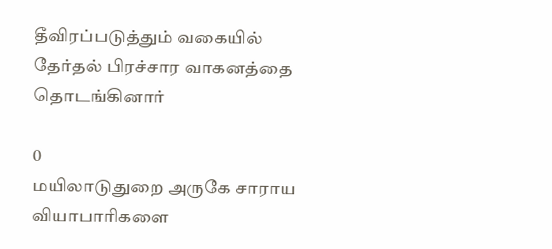தீவிரப்படுத்தும் வகையில் தேர்தல் பிரச்சார வாகனத்தை  தொடங்கினார்

0
மயிலாடுதுறை அருகே சாராய வியாபாரிகளை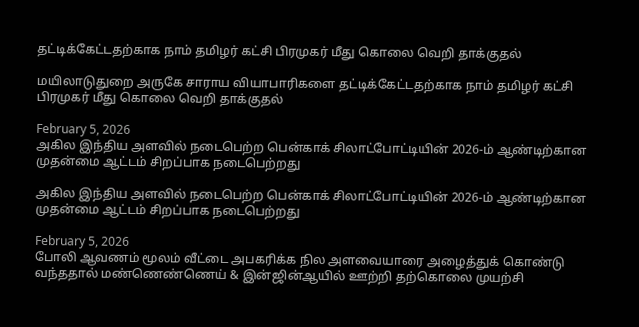தட்டிக்கேட்டதற்காக நாம் தமிழர் கட்சி பிரமுகர் மீது கொலை வெறி தாக்குதல்

மயிலாடுதுறை அருகே சாராய வியாபாரிகளை தட்டிக்கேட்டதற்காக நாம் தமிழர் கட்சி பிரமுகர் மீது கொலை வெறி தாக்குதல்

February 5, 2026
அகில இந்திய அளவில் நடைபெற்ற பென்காக் சிலாட்போட்டியின் 2026-ம் ஆண்டிற்கான முதன்மை ஆட்டம் சிறப்பாக நடைபெற்றது

அகில இந்திய அளவில் நடைபெற்ற பென்காக் சிலாட்போட்டியின் 2026-ம் ஆண்டிற்கான முதன்மை ஆட்டம் சிறப்பாக நடைபெற்றது

February 5, 2026
போலி ஆவணம் மூலம் வீட்டை அபகரிக்க நில அளவையாரை அழைத்துக் கொண்டு வந்ததால் மண்ணெண்ணெய் & இன்ஜின்ஆயில் ஊற்றி தற்கொலை முயற்சி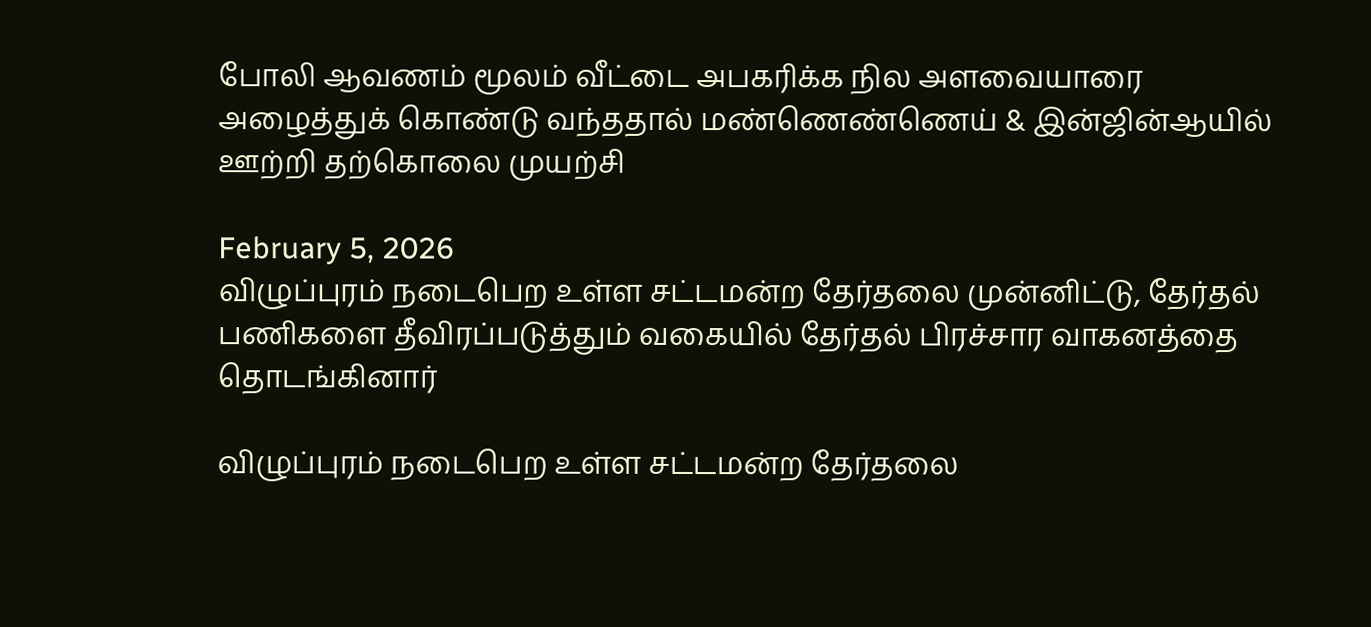போலி ஆவணம் மூலம் வீட்டை அபகரிக்க நில அளவையாரை அழைத்துக் கொண்டு வந்ததால் மண்ணெண்ணெய் & இன்ஜின்ஆயில் ஊற்றி தற்கொலை முயற்சி

February 5, 2026
விழுப்புரம் நடைபெற உள்ள சட்டமன்ற தேர்தலை முன்னிட்டு, தேர்தல் பணிகளை தீவிரப்படுத்தும் வகையில் தேர்தல் பிரச்சார வாகனத்தை  தொடங்கினார்

விழுப்புரம் நடைபெற உள்ள சட்டமன்ற தேர்தலை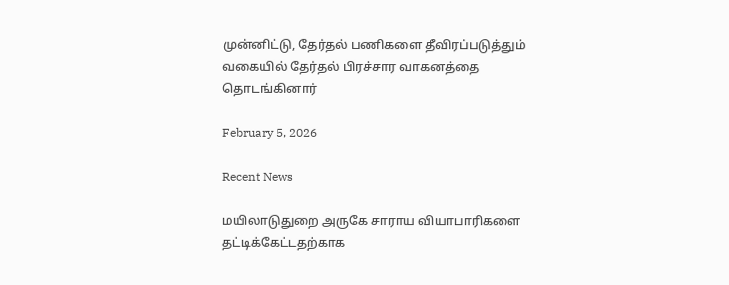முன்னிட்டு, தேர்தல் பணிகளை தீவிரப்படுத்தும் வகையில் தேர்தல் பிரச்சார வாகனத்தை  தொடங்கினார்

February 5, 2026

Recent News

மயிலாடுதுறை அருகே சாராய வியாபாரிகளை தட்டிக்கேட்டதற்காக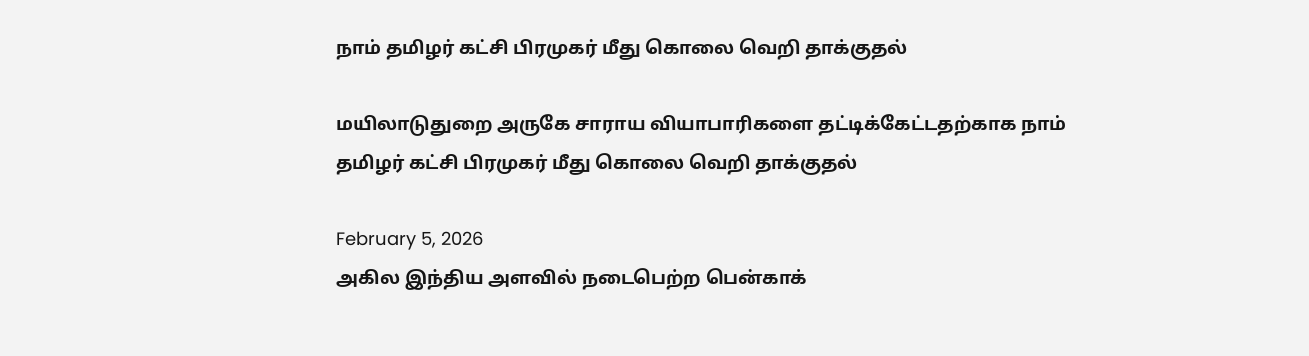நாம் தமிழர் கட்சி பிரமுகர் மீது கொலை வெறி தாக்குதல்

மயிலாடுதுறை அருகே சாராய வியாபாரிகளை தட்டிக்கேட்டதற்காக நாம் தமிழர் கட்சி பிரமுகர் மீது கொலை வெறி தாக்குதல்

February 5, 2026
அகில இந்திய அளவில் நடைபெற்ற பென்காக்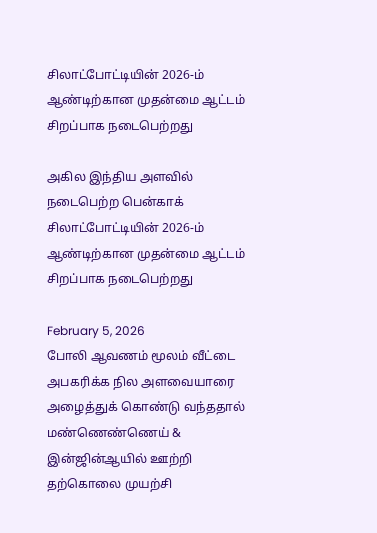சிலாட்போட்டியின் 2026-ம் ஆண்டிற்கான முதன்மை ஆட்டம் சிறப்பாக நடைபெற்றது

அகில இந்திய அளவில் நடைபெற்ற பென்காக் சிலாட்போட்டியின் 2026-ம் ஆண்டிற்கான முதன்மை ஆட்டம் சிறப்பாக நடைபெற்றது

February 5, 2026
போலி ஆவணம் மூலம் வீட்டை அபகரிக்க நில அளவையாரை அழைத்துக் கொண்டு வந்ததால் மண்ணெண்ணெய் & இன்ஜின்ஆயில் ஊற்றி தற்கொலை முயற்சி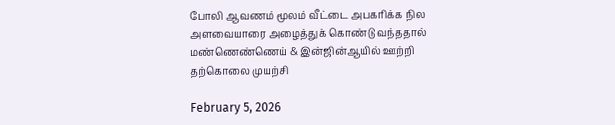போலி ஆவணம் மூலம் வீட்டை அபகரிக்க நில அளவையாரை அழைத்துக் கொண்டு வந்ததால் மண்ணெண்ணெய் & இன்ஜின்ஆயில் ஊற்றி தற்கொலை முயற்சி

February 5, 2026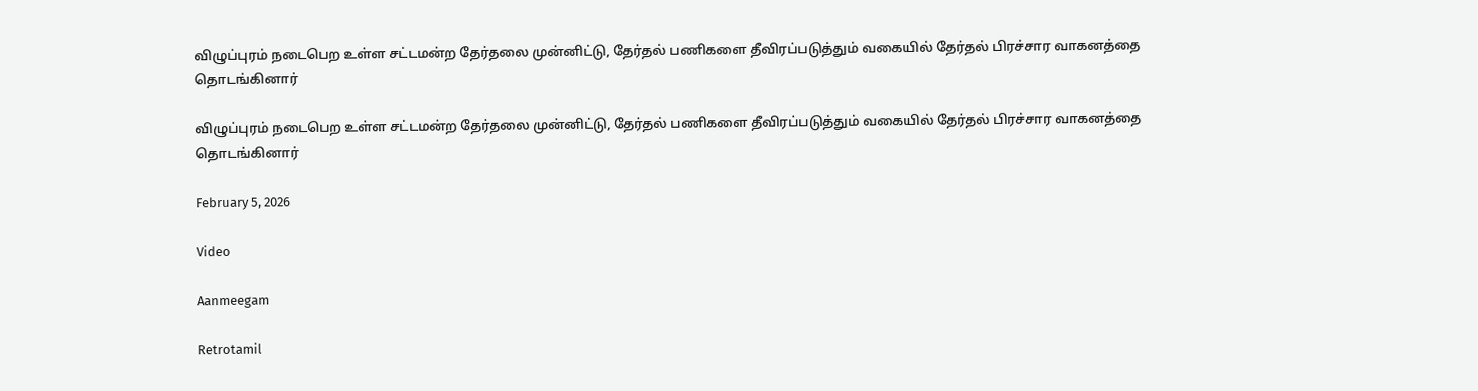விழுப்புரம் நடைபெற உள்ள சட்டமன்ற தேர்தலை முன்னிட்டு, தேர்தல் பணிகளை தீவிரப்படுத்தும் வகையில் தேர்தல் பிரச்சார வாகனத்தை  தொடங்கினார்

விழுப்புரம் நடைபெற உள்ள சட்டமன்ற தேர்தலை முன்னிட்டு, தேர்தல் பணிகளை தீவிரப்படுத்தும் வகையில் தேர்தல் பிரச்சார வாகனத்தை  தொடங்கினார்

February 5, 2026

Video

Aanmeegam

Retrotamil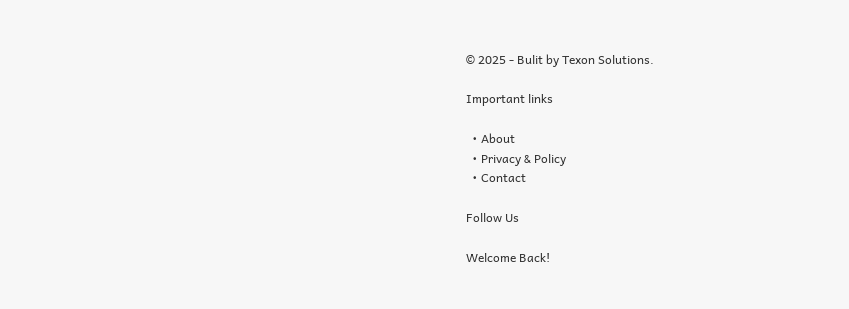© 2025 - Bulit by Texon Solutions.

Important links

  • About
  • Privacy & Policy
  • Contact

Follow Us

Welcome Back!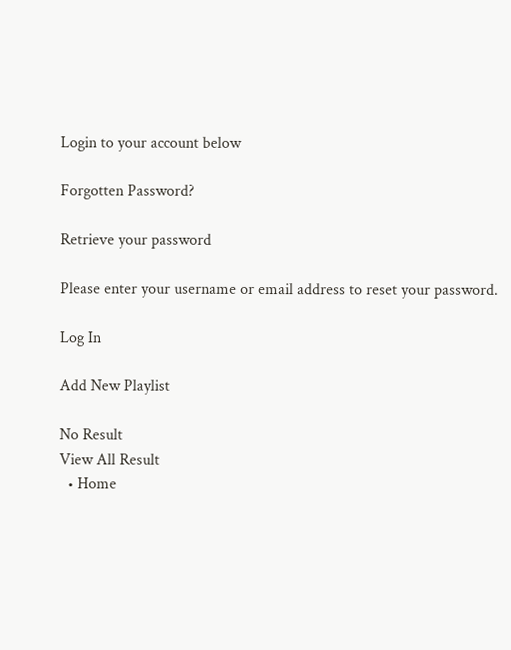Login to your account below

Forgotten Password?

Retrieve your password

Please enter your username or email address to reset your password.

Log In

Add New Playlist

No Result
View All Result
  • Home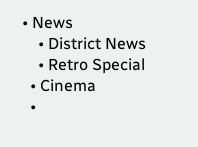• News
    • District News
    • Retro Special
  • Cinema
  •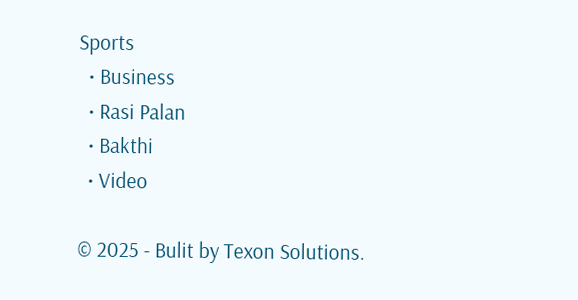Sports
  • Business
  • Rasi Palan
  • Bakthi
  • Video

© 2025 - Bulit by Texon Solutions.